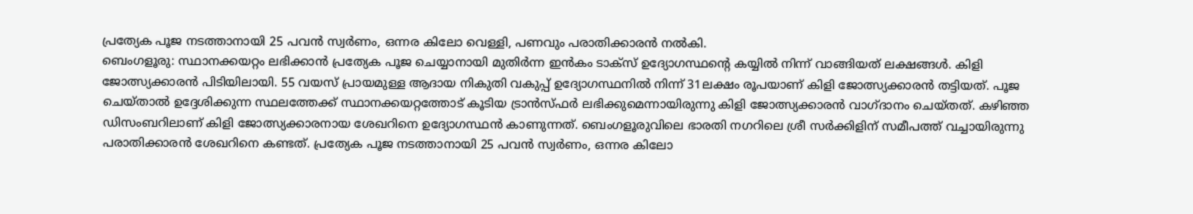പ്രത്യേക പൂജ നടത്താനായി 25 പവൻ സ്വർണം, ഒന്നര കിലോ വെള്ളി, പണവും പരാതിക്കാരൻ നൽകി.
ബെംഗളൂരു: സ്ഥാനക്കയറ്റം ലഭിക്കാൻ പ്രത്യേക പൂജ ചെയ്യാനായി മുതിർന്ന ഇൻകം ടാക്സ് ഉദ്യോഗസ്ഥന്റെ കയ്യിൽ നിന്ന് വാങ്ങിയത് ലക്ഷങ്ങൾ. കിളി ജോത്സ്യക്കാരൻ പിടിയിലായി. 55 വയസ് പ്രായമുള്ള ആദായ നികുതി വകുപ്പ് ഉദ്യോഗസ്ഥനിൽ നിന്ന് 31ലക്ഷം രൂപയാണ് കിളി ജോത്സ്യക്കാരൻ തട്ടിയത്. പൂജ ചെയ്താൽ ഉദ്ദേശിക്കുന്ന സ്ഥലത്തേക്ക് സ്ഥാനക്കയറ്റത്തോട് കൂടിയ ട്രാൻസ്ഫർ ലഭിക്കുമെന്നായിരുന്നു കിളി ജോത്സ്യക്കാരൻ വാഗ്ദാനം ചെയ്തത്. കഴിഞ്ഞ ഡിസംബറിലാണ് കിളി ജോത്സ്യക്കാരനായ ശേഖറിനെ ഉദ്യോഗസ്ഥൻ കാണുന്നത്. ബെംഗളൂരുവിലെ ഭാരതി നഗറിലെ ശ്രീ സർക്കിളിന് സമീപത്ത് വച്ചായിരുന്നു പരാതിക്കാരൻ ശേഖറിനെ കണ്ടത്. പ്രത്യേക പൂജ നടത്താനായി 25 പവൻ സ്വർണം, ഒന്നര കിലോ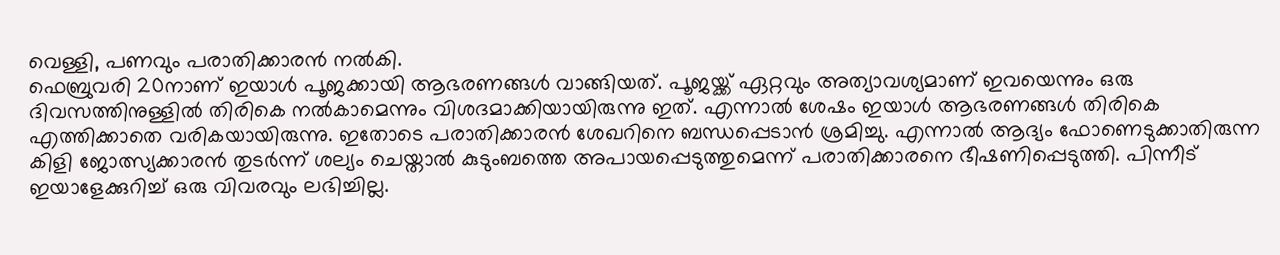വെള്ളി, പണവും പരാതിക്കാരൻ നൽകി.
ഫെബ്രുവരി 20നാണ് ഇയാൾ പൂജക്കായി ആഭരണങ്ങൾ വാങ്ങിയത്. പൂജയ്ക്ക് ഏറ്റവും അത്യാവശ്യമാണ് ഇവയെന്നും ഒരു ദിവസത്തിനുള്ളിൽ തിരികെ നൽകാമെന്നും വിശദമാക്കിയായിരുന്നു ഇത്. എന്നാൽ ശേഷം ഇയാൾ ആഭരണങ്ങൾ തിരികെ എത്തിക്കാതെ വരികയായിരുന്നു. ഇതോടെ പരാതിക്കാരൻ ശേഖറിനെ ബന്ധപ്പെടാൻ ശ്രമിച്ചു. എന്നാൽ ആദ്യം ഫോണെടുക്കാതിരുന്ന കിളി ജോത്സ്യക്കാരൻ തുടർന്ന് ശല്യം ചെയ്താൽ കുടുംബത്തെ അപായപ്പെടുത്തുമെന്ന് പരാതിക്കാരനെ ഭീഷണിപ്പെടുത്തി. പിന്നീട് ഇയാളേക്കുറിച്ച് ഒരു വിവരവും ലഭിച്ചില്ല.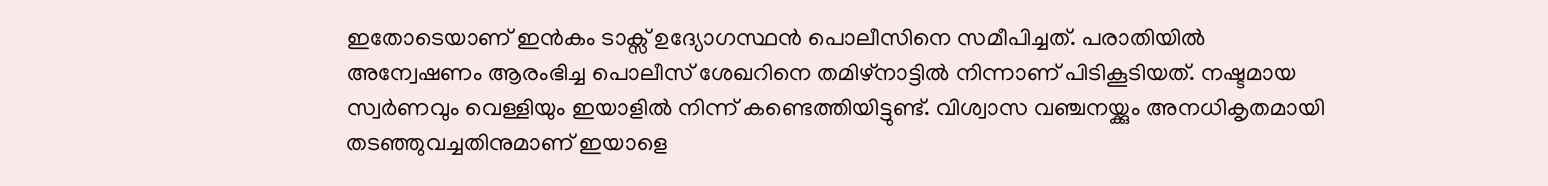ഇതോടെയാണ് ഇൻകം ടാക്സ് ഉദ്യോഗസ്ഥൻ പൊലീസിനെ സമീപിച്ചത്. പരാതിയിൽ അന്വേഷണം ആരംഭിച്ച പൊലീസ് ശേഖറിനെ തമിഴ്നാട്ടിൽ നിന്നാണ് പിടികൂടിയത്. നഷ്ടമായ സ്വർണവും വെള്ളിയും ഇയാളിൽ നിന്ന് കണ്ടെത്തിയിട്ടുണ്ട്. വിശ്വാസ വഞ്ചനയ്ക്കും അനധികൃതമായി തടഞ്ഞുവച്ചതിനുമാണ് ഇയാളെ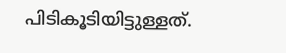പിടികൂടിയിട്ടുള്ളത്.